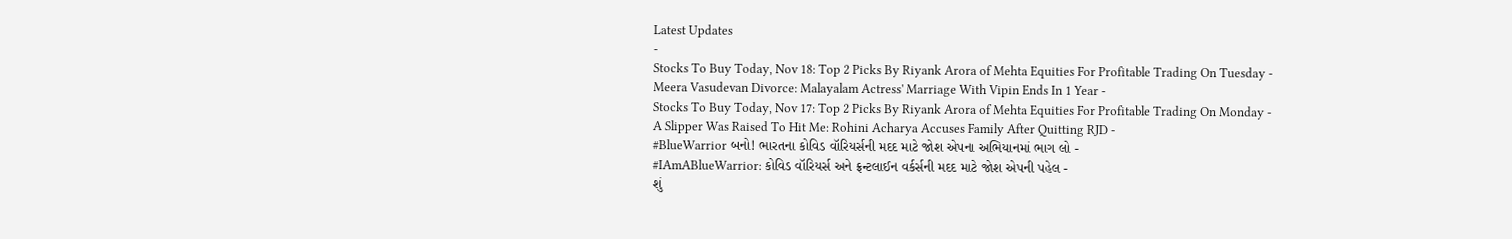Latest Updates
-
Stocks To Buy Today, Nov 18: Top 2 Picks By Riyank Arora of Mehta Equities For Profitable Trading On Tuesday -
Meera Vasudevan Divorce: Malayalam Actress' Marriage With Vipin Ends In 1 Year -
Stocks To Buy Today, Nov 17: Top 2 Picks By Riyank Arora of Mehta Equities For Profitable Trading On Monday -
A Slipper Was Raised To Hit Me: Rohini Acharya Accuses Family After Quitting RJD -
#BlueWarrior બનો! ભારતના કોવિડ વૉરિયર્સની મદદ માટે જોશ એપના અભિયાનમાં ભાગ લો -
#IAmABlueWarrior: કોવિડ વૉરિયર્સ અને ફ્રન્ટલાઈન વર્કર્સની મદદ માટે જોશ એપની પહેલ -
શું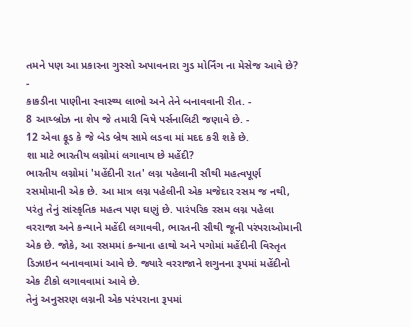તમને પણ આ પ્રકારના ગુસ્સો અપાવનારા ગુડ મોર્નિંગ ના મેસેજ આવે છે? -
કાકડીના પાણીના સ્વાસ્થ્ય લાભો અને તેને બનાવવાની રીત. -
8 આય્બ્રોઝ ના શેપ જે તમારી વિષે પર્સનાલિટી જણાવે છે. -
12 એવા ફૂડ કે જે બેડ બ્રેથ સામે લડવા માં મદદ કરી શકે છે.
શા માટે ભારતીય લગ્નોમાં લગાવાય છે મહેંદી?
ભારતીય લગ્નોમાં 'મહેંદીની રાત' લગ્ન પહેલાની સૌથી મહત્વપૂર્ણ રસમોમાની એક છે. આ માત્ર લગ્ન પહેલીની એક મજેદાર રસમ જ નથી, પરંતુ તેનું સાંસ્કૃતિક મહત્વ પણ ઘણું છે. પારંપરિક રસમ લગ્ન પહેલા વરરાજા અને કન્યાને મહેંદી લગાવવી, ભારતની સૌથી જૂની પરંપરાઓમાની એક છે. જોકે, આ રસમમાં કન્યાના હાથો અને પગોમાં મહેંદીની વિસ્તૃત ડિઝાઇન બનાવવામાં આવે છે. જ્યારે વરરાજાને શગુનના રૂપમાં મહેંદીનો એક ટીકો લગાવવામાં આવે છે.
તેનું અનુસરણ લગ્નની એક પરંપરાના રૂપમાં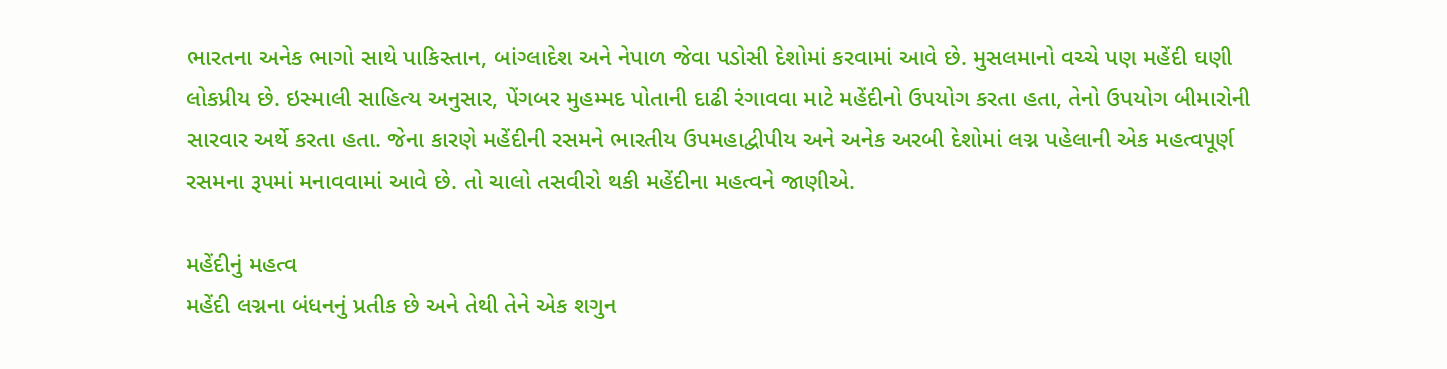ભારતના અનેક ભાગો સાથે પાકિસ્તાન, બાંગ્લાદેશ અને નેપાળ જેવા પડોસી દેશોમાં કરવામાં આવે છે. મુસલમાનો વચ્ચે પણ મહેંદી ઘણી લોકપ્રીય છે. ઇસ્માલી સાહિત્ય અનુસાર, પેંગબર મુહમ્મદ પોતાની દાઢી રંગાવવા માટે મહેંદીનો ઉપયોગ કરતા હતા, તેનો ઉપયોગ બીમારોની સારવાર અર્થે કરતા હતા. જેના કારણે મહેંદીની રસમને ભારતીય ઉપમહાદ્વીપીય અને અનેક અરબી દેશોમાં લગ્ન પહેલાની એક મહત્વપૂર્ણ રસમના રૂપમાં મનાવવામાં આવે છે. તો ચાલો તસવીરો થકી મહેંદીના મહત્વને જાણીએ.

મહેંદીનું મહત્વ
મહેંદી લગ્નના બંધનનું પ્રતીક છે અને તેથી તેને એક શગુન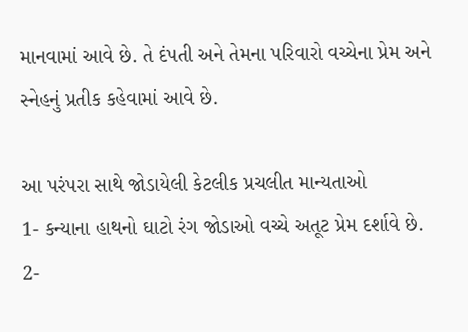માનવામાં આવે છે. તે દંપતી અને તેમના પરિવારો વચ્ચેના પ્રેમ અને સ્નેહનું પ્રતીક કહેવામાં આવે છે.

આ પરંપરા સાથે જોડાયેલી કેટલીક પ્રચલીત માન્યતાઓ
1- કન્યાના હાથનો ઘાટો રંગ જોડાઓ વચ્ચે અતૂટ પ્રેમ દર્શાવે છે.
2-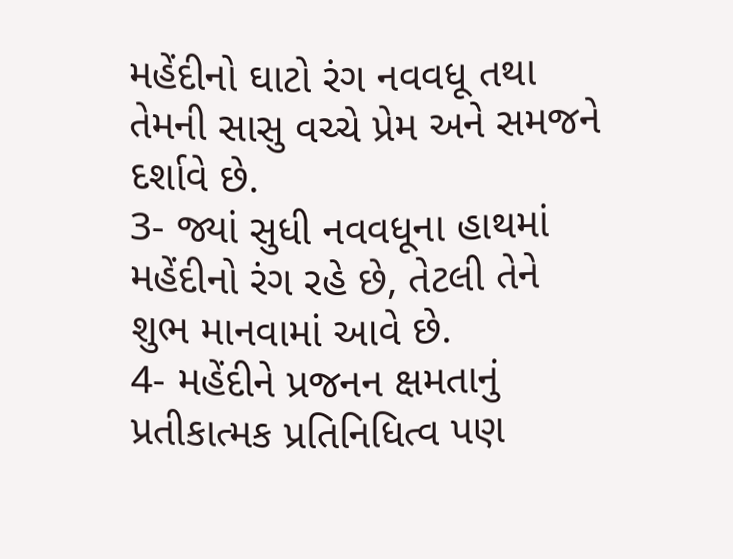મહેંદીનો ઘાટો રંગ નવવધૂ તથા તેમની સાસુ વચ્ચે પ્રેમ અને સમજને દર્શાવે છે.
3- જ્યાં સુધી નવવધૂના હાથમાં મહેંદીનો રંગ રહે છે, તેટલી તેને શુભ માનવામાં આવે છે.
4- મહેંદીને પ્રજનન ક્ષમતાનું પ્રતીકાત્મક પ્રતિનિધિત્વ પણ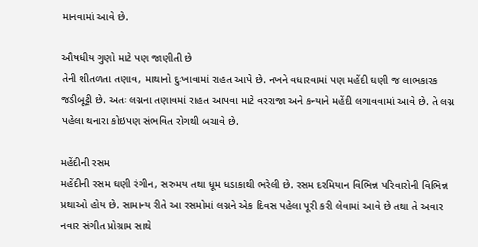માનવામાં આવે છે.

ઔષધીય ગુણો માટે પણ જાણીતી છે
તેની શીતળતા તણાવ, માથાનો દુઃખાવામાં રાહત આપે છે. નખને વધારવામાં પણ મહેંદી ઘણી જ લાભકારક જડીબૂટ્ટી છે. અતઃ લગ્નના તણાવમાં રાહત આપવા માટે વરરાજા અને કન્યાને મહેંદી લગાવવામાં આવે છે. તે લગ્ન પહેલા થનારા કોઇપણ સંભવિત રોગથી બચાવે છે.

મહેંદીની રસમ
મહેંદીની રસમ ઘણી રંગીન, સરુમય તથા ધૂમ ધડાકાથી ભરેલી છે. રસમ દરમિયાન વિભિન્ન પરિવારોની વિભિન્ન પ્રથાઓ હોય છે. સામાન્ય રીતે આ રસમોમાં લગ્નને એક દિવસ પહેલા પૂરી કરી લેવામાં આવે છે તથા તે અવાર નવાર સંગીત પ્રોગ્રામ સાથે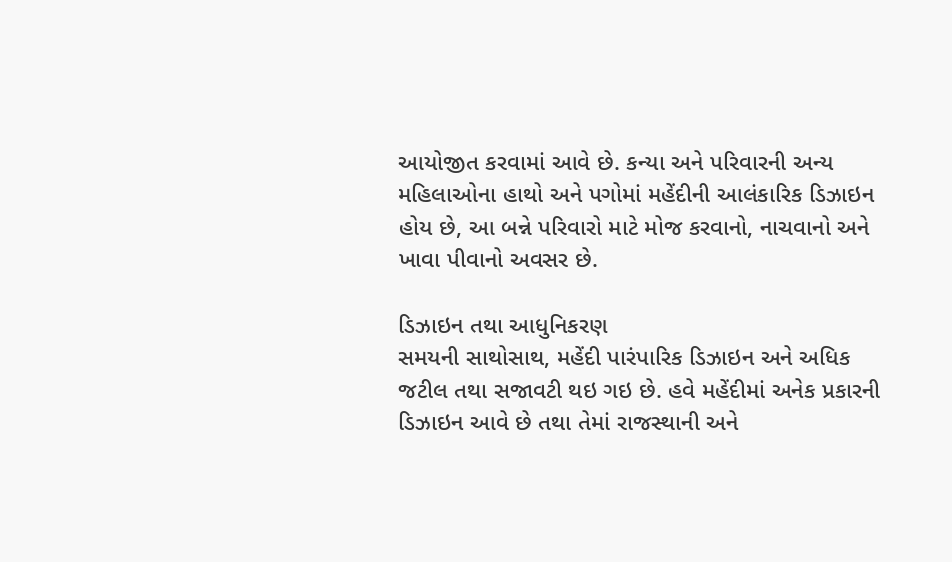આયોજીત કરવામાં આવે છે. કન્યા અને પરિવારની અન્ય મહિલાઓના હાથો અને પગોમાં મહેંદીની આલંકારિક ડિઝાઇન હોય છે, આ બન્ને પરિવારો માટે મોજ કરવાનો, નાચવાનો અને ખાવા પીવાનો અવસર છે.

ડિઝાઇન તથા આધુનિકરણ
સમયની સાથોસાથ, મહેંદી પારંપારિક ડિઝાઇન અને અધિક જટીલ તથા સજાવટી થઇ ગઇ છે. હવે મહેંદીમાં અનેક પ્રકારની ડિઝાઇન આવે છે તથા તેમાં રાજસ્થાની અને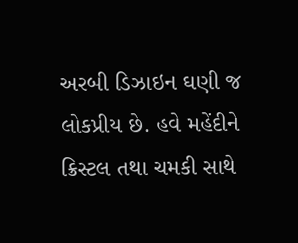અરબી ડિઝાઇન ઘણી જ લોકપ્રીય છે. હવે મહેંદીને ક્રિસ્ટલ તથા ચમકી સાથે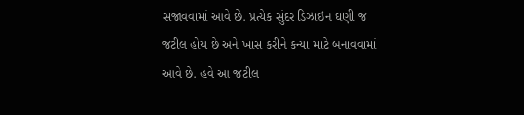સજાવવામાં આવે છે. પ્રત્યેક સુંદર ડિઝાઇન ઘણી જ જટીલ હોય છે અને ખાસ કરીને કન્યા માટે બનાવવામાં આવે છે. હવે આ જટીલ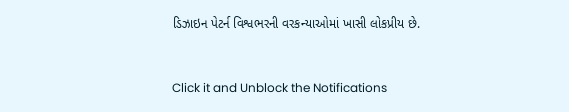ડિઝાઇન પેટર્ન વિશ્વભરની વરકન્યાઓમાં ખાસી લોકપ્રીય છે.



Click it and Unblock the Notifications